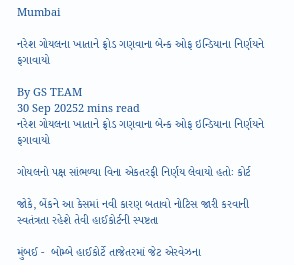Mumbai

નરેશ ગોયલના ખાતાને ફ્રોડ ગણવાના બેન્ક ઓફ ઇન્ડિયાના નિર્ણયને ફગાવાયો

By GS TEAM
30 Sep 20252 mins read
નરેશ ગોયલના ખાતાને ફ્રોડ ગણવાના બેન્ક ઓફ ઇન્ડિયાના નિર્ણયને ફગાવાયો

ગોયલનો પક્ષ સાંભળ્યા વિના એકતરફી નિર્ણય લેવાયો હતોઃ કોર્ટ

જોકે, બેંકને આ કેસમાં નવી કારણ બતાવો નોટિસ જારી કરવાની સ્વતંત્રતા રહેશે તેવી હાઈકોર્ટની સ્પષ્ટતા

મુંબઈ -  બોમ્બે હાઈકોર્ટે તાજેતરમાં જેટ એરવેઝના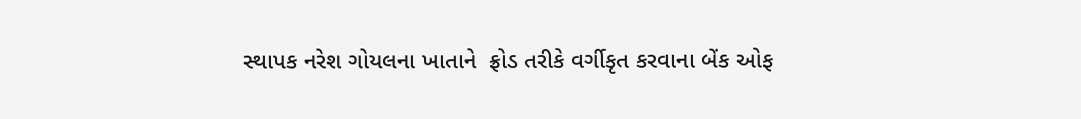સ્થાપક નરેશ ગોયલના ખાતાને  ફ્રોડ તરીકે વર્ગીકૃત કરવાના બેંક ઓફ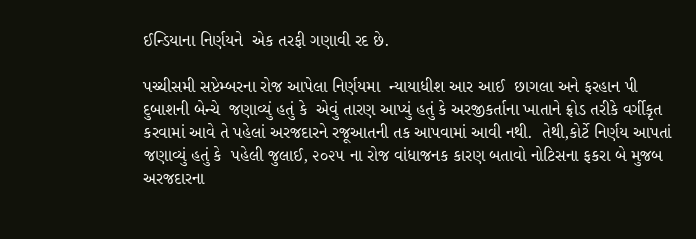ઈન્ડિયાના નિર્ણયને  એક તરફી ગણાવી રદ છે.

પચ્ચીસમી સપ્ટેમ્બરના રોજ આપેલા નિર્ણયમા  ન્યાયાધીશ આર આઈ  છાગલા અને ફરહાન પી દુબાશની બેન્ચે  જણાવ્યું હતું કે  એવું તારણ આપ્યું હતું કે અરજીકર્તાના ખાતાને ફ્રોડ તરીકે વર્ગીકૃત કરવામાં આવે તે પહેલાં અરજદારને રજૂઆતની તક આપવામાં આવી નથી.  તેથી,કોર્ટે નિર્ણય આપતાં જણાવ્યું હતું કે  પહેલી જુલાઈ, ૨૦૨૫ ના રોજ વાંધાજનક કારણ બતાવો નોટિસના ફકરા બે મુજબ અરજદારના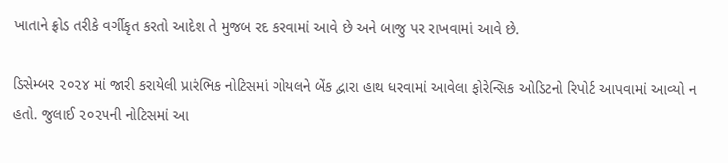ખાતાને ફ્રોડ તરીકે વર્ગીકૃત કરતો આદેશ તે મુજબ રદ કરવામાં આવે છે અને બાજુ પર રાખવામાં આવે છે.

ડિસેમ્બર ૨૦૨૪ માં જારી કરાયેલી પ્રારંભિક નોટિસમાં ગોયલને બેંક દ્વારા હાથ ધરવામાં આવેલા ફોરેન્સિક ઓડિટનો રિપોર્ટ આપવામાં આવ્યો ન હતો. જુલાઈ ૨૦૨૫ની નોટિસમાં આ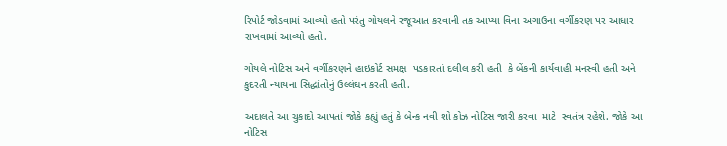રિપોર્ટ જોડવામાં આવ્યો હતો પરંતુ ગોયલને રજૂઆત કરવાની તક આપ્યા વિના અગાઉના વર્ગીકરણ પર આધાર રાખવામાં આવ્યો હતો.

ગોયલે નોટિસ અને વર્ગીકરણને હાઇકોર્ટ સમક્ષ  પડકારતાં દલીલ કરી હતી  કે બેંકની કાર્યવાહી મનસ્વી હતી અને કુદરતી ન્યાયના સિદ્ધાંતોનું ઉલ્લંઘન કરતી હતી.

અદાલતે આ ચુકાદો આપતાં જોકે કહ્યું હતું કે બેન્ક નવી શો કોઝ નોટિસ જારી કરવા  માટે  સ્વતંત્ર રહેશે. જોકે આ નોટિસ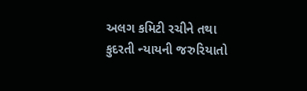અલગ કમિટી રચીને તથા કુદરતી ન્યાયની જરુરિયાતો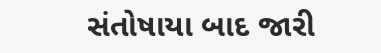સંતોષાયા બાદ જારી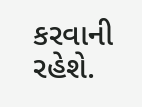કરવાની રહેશે.